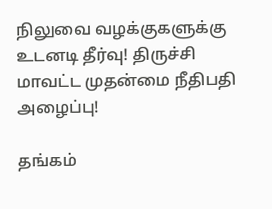நிலுவை வழக்குகளுக்கு உடனடி தீர்வு! திருச்சி மாவட்ட முதன்மை நீதிபதி அழைப்பு!

தங்கம்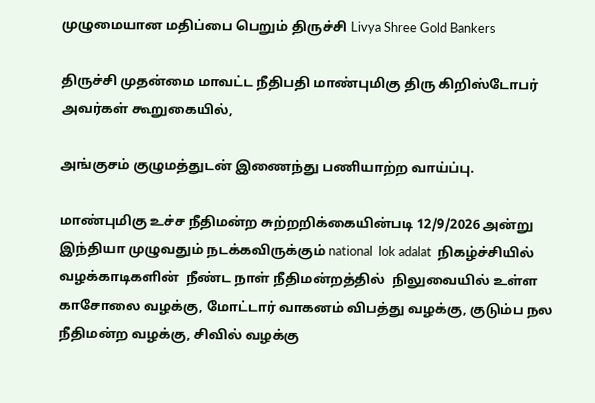முழுமையான மதிப்பை பெறும் திருச்சி Livya Shree Gold Bankers

திருச்சி முதன்மை மாவட்ட நீதிபதி மாண்புமிகு திரு கிறிஸ்டோபர் அவர்கள் கூறுகையில்,

அங்குசம் குழுமத்துடன் இணைந்து பணியாற்ற வாய்ப்பு.

மாண்புமிகு உச்ச நீதிமன்ற சுற்றறிக்கையின்படி 12/9/2026 அன்று இந்தியா முழுவதும் நடக்கவிருக்கும் national  lok adalat  நிகழ்ச்சியில் வழக்காடிகளின்  நீண்ட நாள் நீதிமன்றத்தில்  நிலுவையில் உள்ள  காசோலை வழக்கு, மோட்டார் வாகனம் விபத்து வழக்கு, குடும்ப நல நீதிமன்ற வழக்கு, சிவில் வழக்கு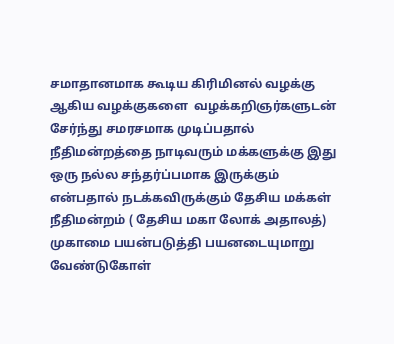சமாதானமாக கூடிய கிரிமினல் வழக்கு ஆகிய வழக்குகளை  வழக்கறிஞர்களுடன் சேர்ந்து சமரசமாக முடிப்பதால் நீதிமன்றத்தை நாடிவரும் மக்களுக்கு இது ஒரு நல்ல சந்தர்ப்பமாக இருக்கும் என்பதால் நடக்கவிருக்கும் தேசிய மக்கள் நீதிமன்றம் ( தேசிய மகா லோக் அதாலத்) முகாமை பயன்படுத்தி பயனடையுமாறு வேண்டுகோள்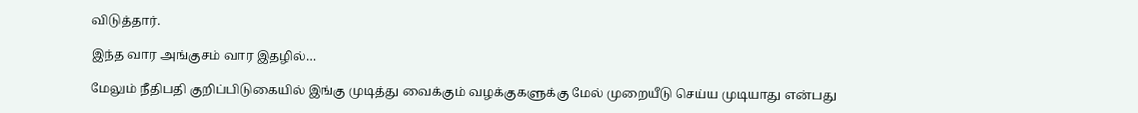விடுத்தார்.

இந்த வார அங்குசம் வார இதழில்…

மேலும் நீதிபதி குறிப்பிடுகையில் இங்கு முடித்து வைக்கும் வழக்குகளுக்கு மேல் முறையீடு செய்ய முடியாது என்பது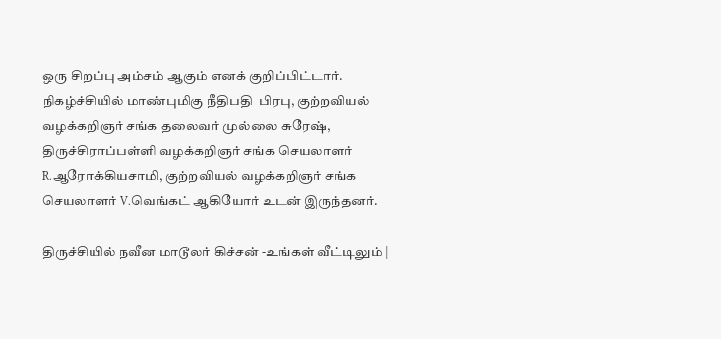ஒரு சிறப்பு அம்சம் ஆகும் எனக் குறிப்பிட்டார். நிகழ்ச்சியில் மாண்புமிகு நீதிபதி  பிரபு, குற்றவியல் வழக்கறிஞர் சங்க தலைவர் முல்லை சுரேஷ், திருச்சிராப்பள்ளி வழக்கறிஞர் சங்க செயலாளர் R.ஆரோக்கியசாமி, குற்றவியல் வழக்கறிஞர் சங்க செயலாளர் V.வெங்கட் ஆகியோர் உடன் இருந்தனர்.

திருச்சியில் நவீன மாடூலர் கிச்சன் -உங்கள் வீட்டிலும் |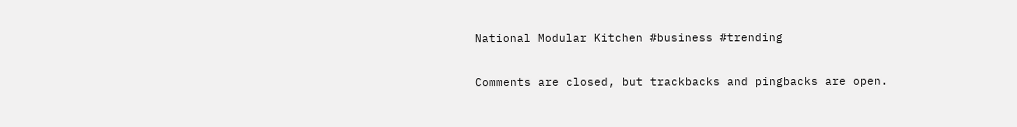National Modular Kitchen #business #trending

Comments are closed, but trackbacks and pingbacks are open.